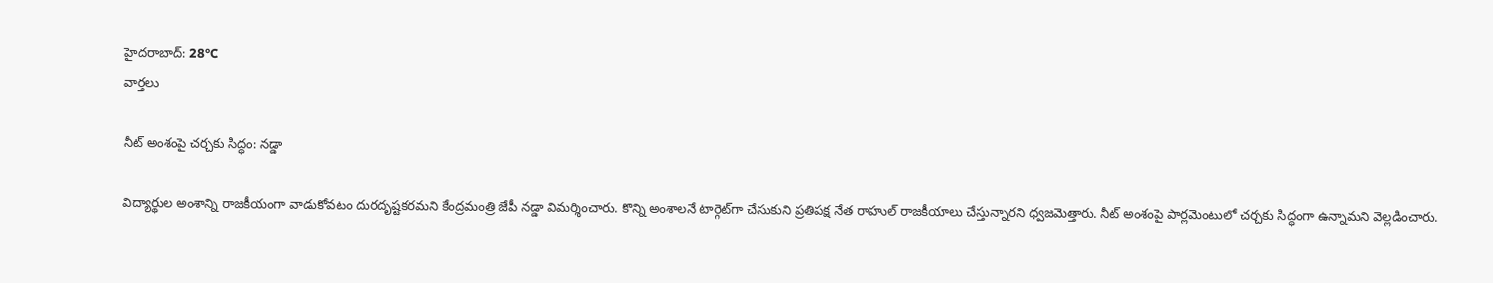హైదరాబాద్: 28°C
వార్తలు

నీట్ అంశంపై చర్చకు సిద్ధం: నడ్డా

విద్యార్థుల అంశాన్ని రాజకీయంగా వాడుకోవటం దురదృష్టకరమని కేంద్రమంత్రి జేపీ నడ్డా విమర్శించారు. కొన్ని అంశాలనే టార్గెట్‌గా చేసుకుని ప్రతిపక్ష నేత రాహుల్ రాజకీయాలు చేస్తున్నారని ధ్వజమెత్తారు. నీట్ అంశంపై పార్లమెంటులో చర్చకు సిద్ధంగా ఉన్నామని వెల్లడించారు.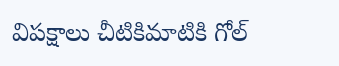విపక్షాలు చీటికిమాటికి గోల్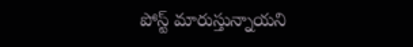పోస్ట్ మారుస్తున్నాయని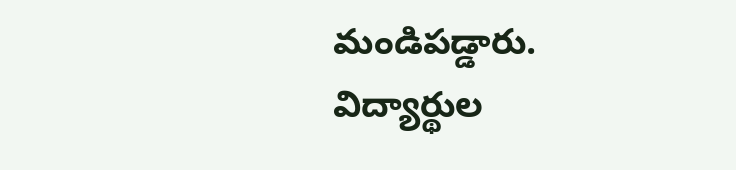మండిపడ్డారు. విద్యార్థుల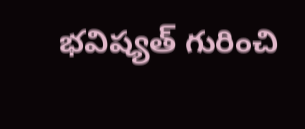భవిష్యత్ గురించి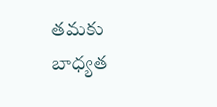తమకు బాధ్యత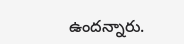ఉందన్నారు.